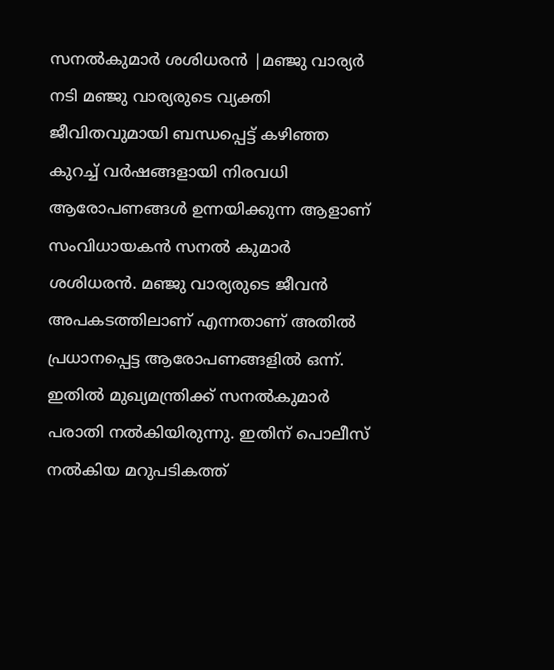സനൽകുമാർ ശശിധരൻ |മഞ്ജു വാര്യർ
നടി മഞ്ജു വാര്യരുടെ വ്യക്തി ജീവിതവുമായി ബന്ധപ്പെട്ട് കഴിഞ്ഞ കുറച്ച് വർഷങ്ങളായി നിരവധി ആരോപണങ്ങൾ ഉന്നയിക്കുന്ന ആളാണ് സംവിധായകൻ സനൽ കുമാർ ശശിധരൻ. മഞ്ജു വാര്യരുടെ ജീവൻ അപകടത്തിലാണ് എന്നതാണ് അതിൽ പ്രധാനപ്പെട്ട ആരോപണങ്ങളിൽ ഒന്ന്. ഇതിൽ മുഖ്യമന്ത്രിക്ക് സനൽകുമാർ പരാതി നൽകിയിരുന്നു. ഇതിന് പൊലീസ് നൽകിയ മറുപടികത്ത്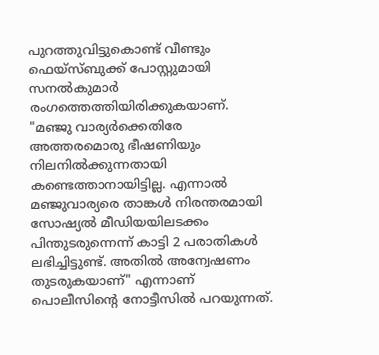പുറത്തുവിട്ടുകൊണ്ട് വീണ്ടും ഫെയ്സ്ബുക്ക് പോസ്റ്റുമായി സനൽകുമാർ രംഗത്തെത്തിയിരിക്കുകയാണ്.
"മഞ്ജു വാര്യർക്കെതിരേ അത്തരമൊരു ഭീഷണിയും നിലനിൽക്കുന്നതായി കണ്ടെത്താനായിട്ടില്ല. എന്നാൽ മഞ്ജുവാര്യരെ താങ്കൾ നിരന്തരമായി സോഷ്യൽ മീഡിയയിലടക്കം പിന്തുടരുന്നെന്ന് കാട്ടി 2 പരാതികൾ ലഭിച്ചിട്ടുണ്ട്. അതിൽ അന്വേഷണം തുടരുകയാണ്" എന്നാണ് പൊലീസിന്റെ നോട്ടീസിൽ പറയുന്നത്.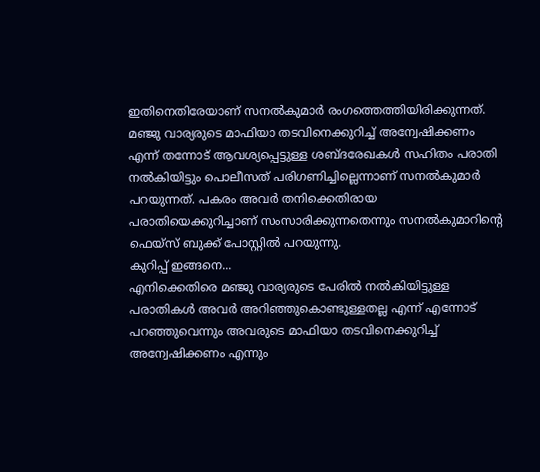ഇതിനെതിരേയാണ് സനൽകുമാർ രംഗത്തെത്തിയിരിക്കുന്നത്. മഞ്ജു വാര്യരുടെ മാഫിയാ തടവിനെക്കുറിച്ച് അന്വേഷിക്കണം എന്ന് തന്നോട് ആവശ്യപ്പെട്ടുള്ള ശബ്ദരേഖകൾ സഹിതം പരാതി നൽകിയിട്ടും പൊലീസത് പരിഗണിച്ചില്ലെന്നാണ് സനൽകുമാർ പറയുന്നത്. പകരം അവർ തനിക്കെതിരായ പരാതിയെക്കുറിച്ചാണ് സംസാരിക്കുന്നതെന്നും സനൽകുമാറിന്റെ ഫെയ്സ് ബുക്ക് പോസ്റ്റിൽ പറയുന്നു.
കുറിപ്പ് ഇങ്ങനെ...
എനിക്കെതിരെ മഞ്ജു വാര്യരുടെ പേരിൽ നൽകിയിട്ടുള്ള പരാതികൾ അവർ അറിഞ്ഞുകൊണ്ടുള്ളതല്ല എന്ന് എന്നോട് പറഞ്ഞുവെന്നും അവരുടെ മാഫിയാ തടവിനെക്കുറിച്ച് അന്വേഷിക്കണം എന്നും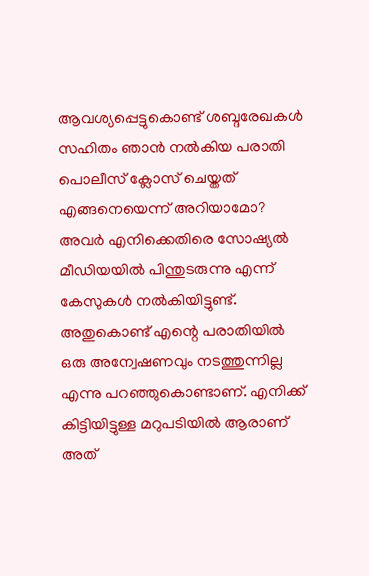ആവശ്യപ്പെട്ടുകൊണ്ട് ശബ്ദരേഖകൾ സഹിതം ഞാൻ നൽകിയ പരാതി പൊലീസ് ക്ലോസ് ചെയ്തത് എങ്ങനെയെന്ന് അറിയാമോ?
അവർ എനിക്കെതിരെ സോഷ്യൽ മീഡിയയിൽ പിന്തുടരുന്നു എന്ന് കേസുകൾ നൽകിയിട്ടുണ്ട്. അതുകൊണ്ട് എന്റെ പരാതിയിൽ ഒരു അന്വേഷണവും നടത്തുന്നില്ല എന്നു പറഞ്ഞുകൊണ്ടാണ്. എനിക്ക് കിട്ടിയിട്ടുള്ള മറുപടിയിൽ ആരാണ് അത്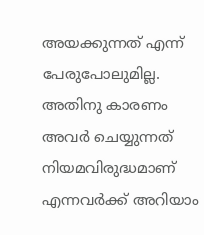അയക്കുന്നത് എന്ന് പേരുപോലുമില്ല. അതിനു കാരണം അവർ ചെയ്യുന്നത് നിയമവിരുദ്ധമാണ് എന്നവർക്ക് അറിയാം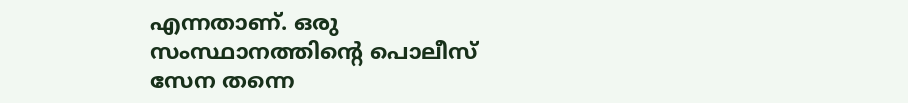എന്നതാണ്. ഒരു സംസ്ഥാനത്തിന്റെ പൊലീസ് സേന തന്നെ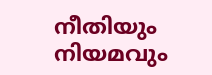നീതിയും നിയമവും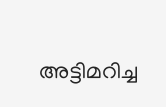അട്ടിമറിച്ച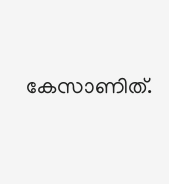കേസാണിത്.